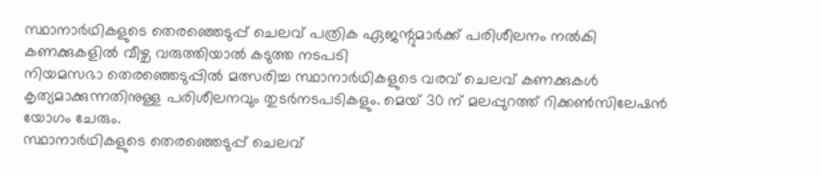സ്ഥാനാർഥികളുടെ തെരഞ്ഞെടുപ്പ് ചെലവ് പത്രിക ഏജന്റുമാർക്ക് പരിശീലനം നൽകി കണക്കുകളിൽ വീഴ്ച വരുത്തിയാൽ കടുത്ത നടപടി
നിയമസഭാ തെരഞ്ഞെടുപ്പിൽ മത്സരിച്ച സ്ഥാനാർഥികളുടെ വരവ് ചെലവ് കണക്കുകൾ കൃത്യമാക്കുന്നതിനുള്ള പരിശീലനവും തുടർനടപടികളും. മെയ് 30 ന് മലപ്പുറത്ത് റിക്കൺസിലേഷൻ യോഗം ചേരും.
സ്ഥാനാർഥികളുടെ തെരഞ്ഞെടുപ്പ് ചെലവ്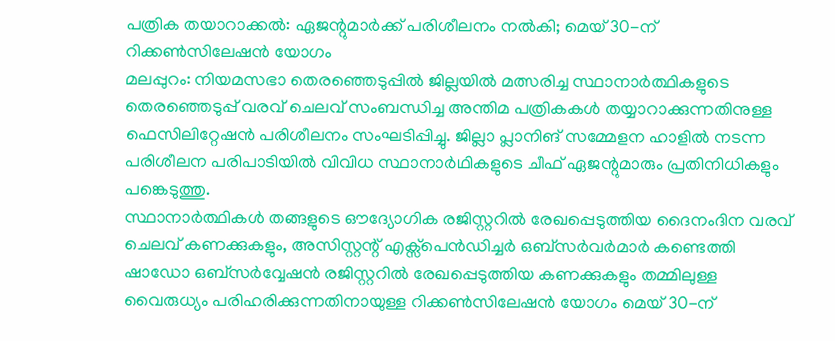പത്രിക തയാറാക്കൽ: ഏജന്റുമാർക്ക് പരിശീലനം നൽകി; മെയ് 30-ന് റിക്കൺസിലേഷൻ യോഗം
മലപ്പുറം: നിയമസഭാ തെരഞ്ഞെടുപ്പിൽ ജില്ലയിൽ മത്സരിച്ച സ്ഥാനാർത്ഥികളുടെ തെരഞ്ഞെടുപ്പ് വരവ് ചെലവ് സംബന്ധിച്ച അന്തിമ പത്രികകൾ തയ്യാറാക്കുന്നതിനുള്ള ഫെസിലിറ്റേഷൻ പരിശീലനം സംഘടിപ്പിച്ചു. ജില്ലാ പ്ലാനിങ് സമ്മേളന ഹാളിൽ നടന്ന പരിശീലന പരിപാടിയിൽ വിവിധ സ്ഥാനാർഥികളുടെ ചീഫ് ഏജന്റുമാരും പ്രതിനിധികളും പങ്കെടുത്തു.
സ്ഥാനാർത്ഥികൾ തങ്ങളുടെ ഔദ്യോഗിക രജിസ്റ്ററിൽ രേഖപ്പെടുത്തിയ ദൈനംദിന വരവ് ചെലവ് കണക്കുകളും, അസിസ്റ്റന്റ് എക്സ്പെൻഡിച്ചർ ഒബ്സർവർമാർ കണ്ടെത്തി ഷാഡോ ഒബ്സർവ്വേഷൻ രജിസ്റ്ററിൽ രേഖപ്പെടുത്തിയ കണക്കുകളും തമ്മിലുള്ള വൈരുധ്യം പരിഹരിക്കുന്നതിനായുള്ള റിക്കൺസിലേഷൻ യോഗം മെയ് 30-ന്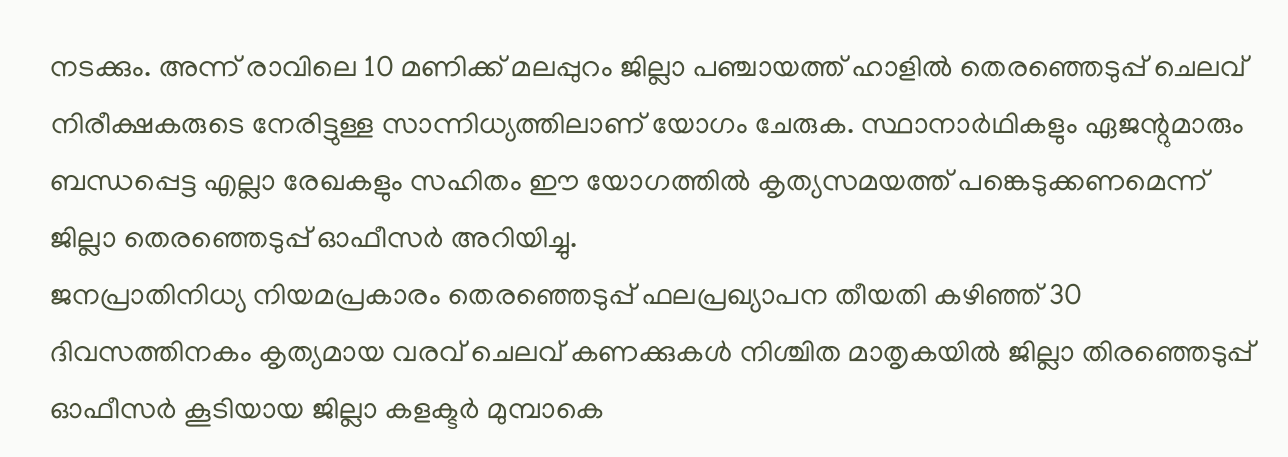നടക്കും. അന്ന് രാവിലെ 10 മണിക്ക് മലപ്പുറം ജില്ലാ പഞ്ചായത്ത് ഹാളിൽ തെരഞ്ഞെടുപ്പ് ചെലവ് നിരീക്ഷകരുടെ നേരിട്ടുള്ള സാന്നിധ്യത്തിലാണ് യോഗം ചേരുക. സ്ഥാനാർഥികളും ഏജന്റുമാരും ബന്ധപ്പെട്ട എല്ലാ രേഖകളും സഹിതം ഈ യോഗത്തിൽ കൃത്യസമയത്ത് പങ്കെടുക്കണമെന്ന് ജില്ലാ തെരഞ്ഞെടുപ്പ് ഓഫീസർ അറിയിച്ചു.
ജനപ്രാതിനിധ്യ നിയമപ്രകാരം തെരഞ്ഞെടുപ്പ് ഫലപ്രഖ്യാപന തീയതി കഴിഞ്ഞ് 30 ദിവസത്തിനകം കൃത്യമായ വരവ് ചെലവ് കണക്കുകൾ നിശ്ചിത മാതൃകയിൽ ജില്ലാ തിരഞ്ഞെടുപ്പ് ഓഫീസർ കൂടിയായ ജില്ലാ കളക്ടർ മുമ്പാകെ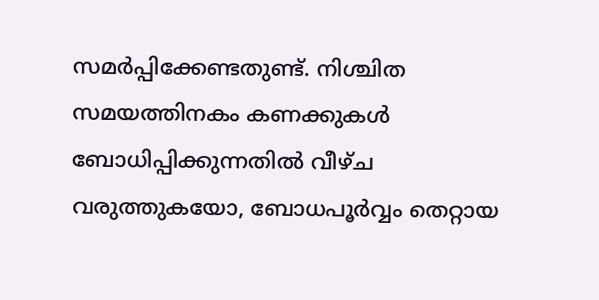സമർപ്പിക്കേണ്ടതുണ്ട്. നിശ്ചിത സമയത്തിനകം കണക്കുകൾ ബോധിപ്പിക്കുന്നതിൽ വീഴ്ച വരുത്തുകയോ, ബോധപൂർവ്വം തെറ്റായ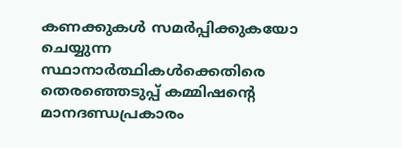കണക്കുകൾ സമർപ്പിക്കുകയോ ചെയ്യുന്ന സ്ഥാനാർത്ഥികൾക്കെതിരെ തെരഞ്ഞെടുപ്പ് കമ്മിഷന്റെ മാനദണ്ഡപ്രകാരം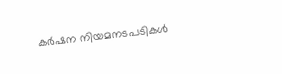കർഷന നിയമനടപടികൾ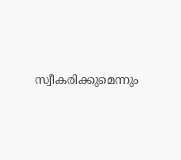സ്വീകരിക്കുമെന്നും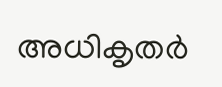അധികൃതർ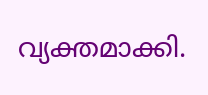വ്യക്തമാക്കി.